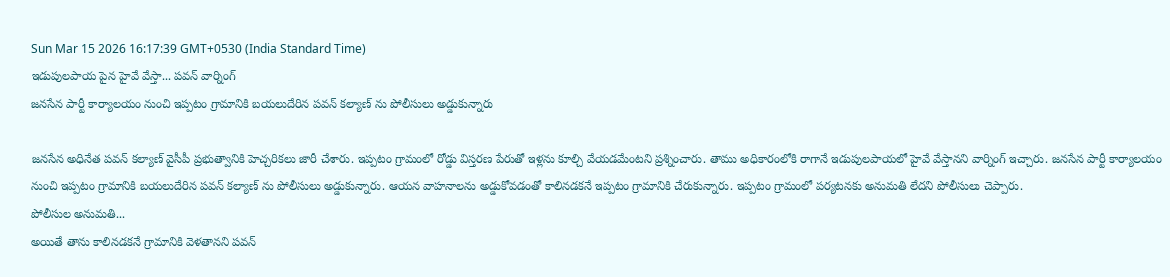Sun Mar 15 2026 16:17:39 GMT+0530 (India Standard Time)
ఇడుపులపాయ పైన హైవే వేస్తా... పవన్ వార్నింగ్
జనసేన పార్టీ కార్యాలయం నుంచి ఇప్పటం గ్రామానికి బయలుదేరిన పవన్ కల్యాణ్ ను పోలీసులు అడ్డుకున్నారు

జనసేన అధినేత పవన్ కల్యాణ్ వైసీపీ ప్రభుత్వానికి హెచ్చరికలు జారీ చేశారు. ఇప్పటం గ్రామంలో రోడ్డు విస్తరణ పేరుతో ఇళ్లను కూల్చి వేయడమేంటని ప్రశ్నించారు. తాము అధికారంలోకి రాగానే ఇడుపులపాయలో హైవే వేస్తానని వార్నింగ్ ఇచ్చారు. జనసేన పార్టీ కార్యాలయం నుంచి ఇప్పటం గ్రామానికి బయలుదేరిన పవన్ కల్యాణ్ ను పోలీసులు అడ్డుకున్నారు. ఆయన వాహనాలను అడ్డుకోవడంతో కాలినడకనే ఇప్పటం గ్రామానికి చేరుకున్నారు. ఇప్పటం గ్రామంలో పర్యటనకు అనుమతి లేదని పోలీసులు చెప్పారు.
పోలీసుల అనుమతి...
అయితే తాను కాలినడకనే గ్రామానికి వెళతానని పవన్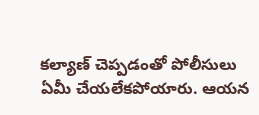కల్యాణ్ చెప్పడంతో పోలీసులు ఏమీ చేయలేకపోయారు. ఆయన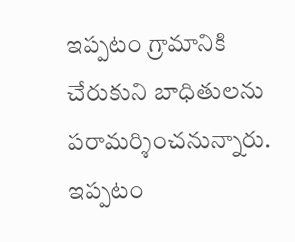ఇప్పటం గ్రామానికి చేరుకుని బాధితులను పరామర్శించనున్నారు. ఇప్పటం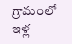గ్రామంలో ఇళ్ల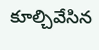కూల్చివేసిన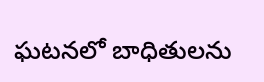ఘటనలో బాధితులను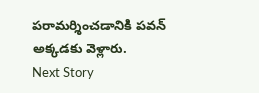పరామర్శించడానికి పవన్ అక్కడకు వెళ్లారు.
Next Story